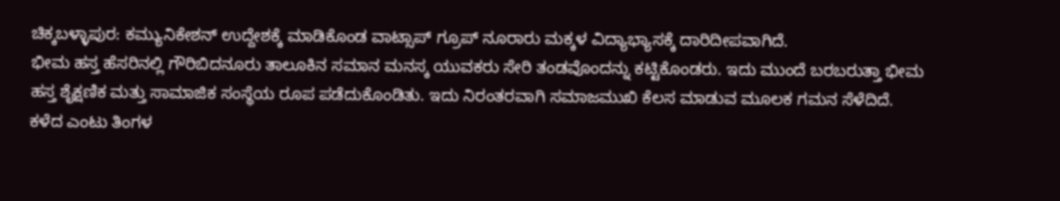ಚಿಕ್ಕಬಳ್ಳಾಪುರ: ಕಮ್ಯುನಿಕೇಶನ್ ಉದ್ದೇಶಕ್ಕೆ ಮಾಡಿಕೊಂಡ ವಾಟ್ಸಾಪ್ ಗ್ರೂಪ್ ನೂರಾರು ಮಕ್ಕಳ ವಿದ್ಯಾಭ್ಯಾಸಕ್ಕೆ ದಾರಿದೀಪವಾಗಿದೆ.
ಭೀಮ ಹಸ್ತ ಹೆಸರಿನಲ್ಲಿ ಗೌರಿಬಿದನೂರು ತಾಲೂಕಿನ ಸಮಾನ ಮನಸ್ಕ ಯುವಕರು ಸೇರಿ ತಂಡವೊಂದನ್ನು ಕಟ್ಟಿಕೊಂಡರು. ಇದು ಮುಂದೆ ಬರಬರುತ್ತಾ ಭೀಮ ಹಸ್ತ ಶೈಕ್ಷಣಿಕ ಮತ್ತು ಸಾಮಾಜಿಕ ಸಂಸ್ಥೆಯ ರೂಪ ಪಡೆದುಕೊಂಡಿತು. ಇದು ನಿರಂತರವಾಗಿ ಸಮಾಜಮುಖಿ ಕೆಲಸ ಮಾಡುವ ಮೂಲಕ ಗಮನ ಸೆಳೆದಿದೆ.
ಕಳೆದ ಎಂಟು ತಿಂಗಳ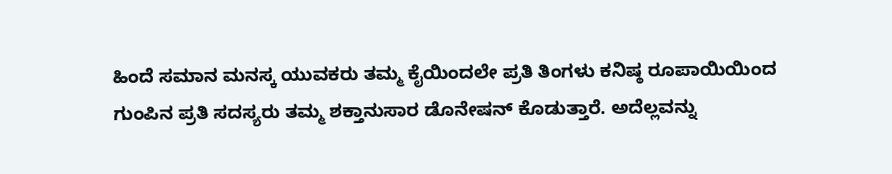ಹಿಂದೆ ಸಮಾನ ಮನಸ್ಕ ಯುವಕರು ತಮ್ಮ ಕೈಯಿಂದಲೇ ಪ್ರತಿ ತಿಂಗಳು ಕನಿಷ್ಠ ರೂಪಾಯಿಯಿಂದ ಗುಂಪಿನ ಪ್ರತಿ ಸದಸ್ಯರು ತಮ್ಮ ಶಕ್ತಾನುಸಾರ ಡೊನೇಷನ್ ಕೊಡುತ್ತಾರೆ. ಅದೆಲ್ಲವನ್ನು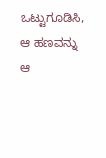ಒಟ್ಟುಗೂಡಿಸಿ, ಆ ಹಣವನ್ನು ಆ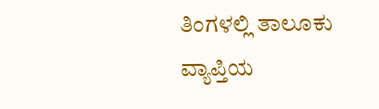ತಿಂಗಳಲ್ಲಿ ತಾಲೂಕು ವ್ಯಾಪ್ತಿಯ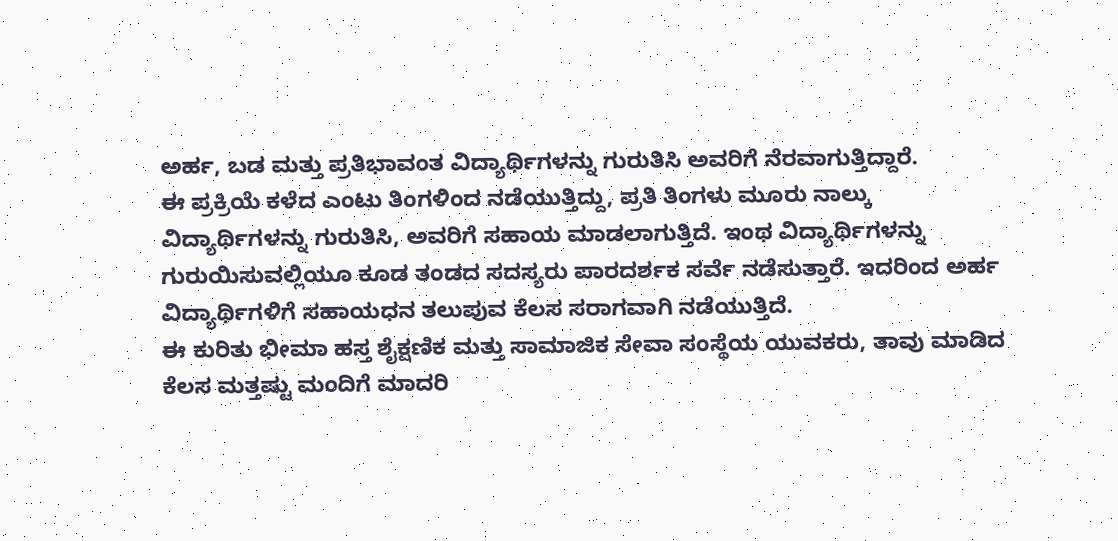ಅರ್ಹ, ಬಡ ಮತ್ತು ಪ್ರತಿಭಾವಂತ ವಿದ್ಯಾರ್ಥಿಗಳನ್ನು ಗುರುತಿಸಿ ಅವರಿಗೆ ನೆರವಾಗುತ್ತಿದ್ದಾರೆ.
ಈ ಪ್ರಕ್ರಿಯೆ ಕಳೆದ ಎಂಟು ತಿಂಗಳಿಂದ ನಡೆಯುತ್ತಿದ್ದು, ಪ್ರತಿ ತಿಂಗಳು ಮೂರು ನಾಲ್ಕು ವಿದ್ಯಾರ್ಥಿಗಳನ್ನು ಗುರುತಿಸಿ, ಅವರಿಗೆ ಸಹಾಯ ಮಾಡಲಾಗುತ್ತಿದೆ. ಇಂಥ ವಿದ್ಯಾರ್ಥಿಗಳನ್ನು ಗುರುಯಿಸುವಲ್ಲಿಯೂ ಕೂಡ ತಂಡದ ಸದಸ್ಯರು ಪಾರದರ್ಶಕ ಸರ್ವೆ ನಡೆಸುತ್ತಾರೆ. ಇದರಿಂದ ಅರ್ಹ ವಿದ್ಯಾರ್ಥಿಗಳಿಗೆ ಸಹಾಯಧನ ತಲುಪುವ ಕೆಲಸ ಸರಾಗವಾಗಿ ನಡೆಯುತ್ತಿದೆ.
ಈ ಕುರಿತು ಭೀಮಾ ಹಸ್ತ ಶೈಕ್ಷಣಿಕ ಮತ್ತು ಸಾಮಾಜಿಕ ಸೇವಾ ಸಂಸ್ಥೆಯ ಯುವಕರು, ತಾವು ಮಾಡಿದ ಕೆಲಸ ಮತ್ತಷ್ಟು ಮಂದಿಗೆ ಮಾದರಿ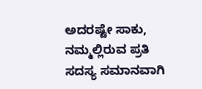ಅದರಷ್ಟೇ ಸಾಕು, ನಮ್ಮಲ್ಲಿರುವ ಪ್ರತಿ ಸದಸ್ಯ ಸಮಾನವಾಗಿ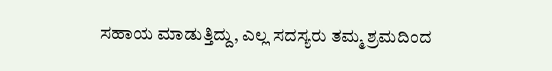ಸಹಾಯ ಮಾಡುತ್ತಿದ್ದು, ಎಲ್ಲ ಸದಸ್ಯರು ತಮ್ಮ ಶ್ರಮದಿಂದ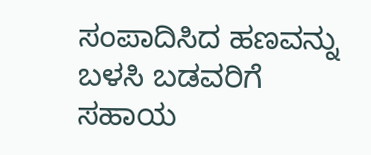ಸಂಪಾದಿಸಿದ ಹಣವನ್ನು ಬಳಸಿ ಬಡವರಿಗೆ ಸಹಾಯ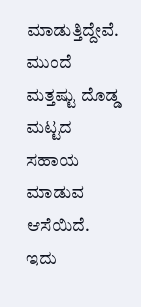ಮಾಡುತ್ತಿದ್ದೇವೆ. ಮುಂದೆ ಮತ್ತಷ್ಟು ದೊಡ್ಡ ಮಟ್ಟದ ಸಹಾಯ ಮಾಡುವ ಆಸೆಯಿದೆ. ಇದು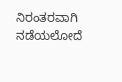ನಿರಂತರವಾಗಿ ನಡೆಯಲೋದೆ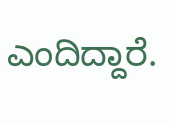ಎಂದಿದ್ದಾರೆ.